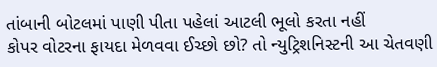તાંબાની બોટલમાં પાણી પીતા પહેલાં આટલી ભૂલો કરતા નહીં
કોપર વોટરના ફાયદા મેળવવા ઈચ્છો છો? તો ન્યુટ્રિશનિસ્ટની આ ચેતવણી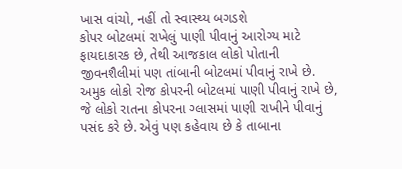ખાસ વાંચો, નહીં તો સ્વાસ્થ્ય બગડશે
કોપર બોટલમાં રાખેલું પાણી પીવાનું આરોગ્ય માટે ફાયદાકારક છે, તેથી આજકાલ લોકો પોતાની જીવનશૈલીમાં પણ તાંબાની બોટલમાં પીવાનું રાખે છે. અમુક લોકો રોજ કોપરની બોટલમાં પાણી પીવાનું રાખે છે, જે લોકો રાતના કોપરના ગ્લાસમાં પાણી રાખીને પીવાનું પસંદ કરે છે. એવું પણ કહેવાય છે કે તાબાના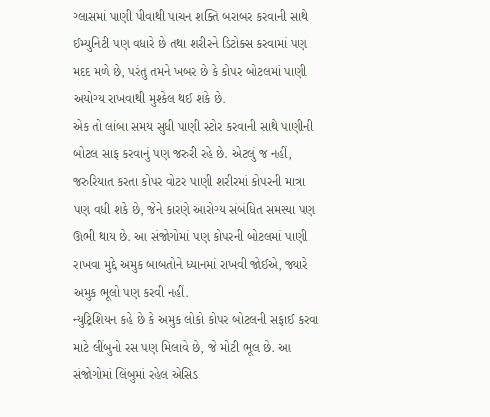ગ્લાસમાં પાણી પીવાથી પાચન શક્તિ બરાબર કરવાની સાથે ઈમ્યુનિટી પણ વધારે છે તથા શરીરને ડિટોક્સ કરવામાં પણ મદદ મળે છે, પરંતુ તમને ખબર છે કે કોપર બોટલમાં પાણી અયોગ્ય રાખવાથી મુશ્કેલ થઈ શકે છે.
એક તો લાંબા સમય સુધી પાણી સ્ટોર કરવાની સાથે પાણીની બોટલ સાફ કરવાનું પણ જરુરી રહે છે. એટલું જ નહીં, જરુરિયાત કરતા કોપર વોટર પાણી શરીરમાં કોપરની માત્રા પણ વધી શકે છે, જેને કારણે આરોગ્ય સંબંધિત સમસ્યા પણ ઊભી થાય છે. આ સંજોગોમાં પણ કોપરની બોટલમાં પાણી રાખવા મુદ્દે અમુક બાબતોને ધ્યાનમાં રાખવી જોઈએ, જ્યારે અમુક ભૂલો પણ કરવી નહીં.
ન્યુટ્રિશિયન કહે છે કે અમુક લોકો કોપર બોટલની સફાઈ કરવા માટે લીંબુનો રસ પણ મિલાવે છે, જે મોટી ભૂલ છે. આ સંજોગોમાં લિંબુમાં રહેલ એસિડ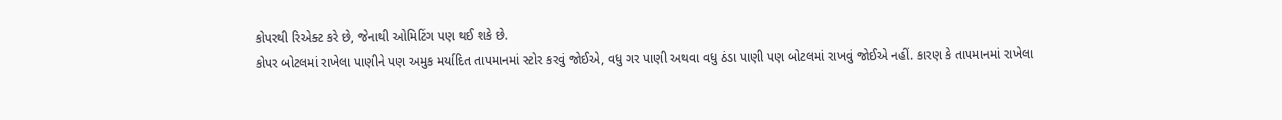કોપરથી રિએક્ટ કરે છે, જેનાથી ઓમિટિંગ પણ થઈ શકે છે.
કોપર બોટલમાં રાખેલા પાણીને પણ અમુક મર્યાદિત તાપમાનમાં સ્ટોર કરવું જોઈએ, વધુ ગર પાણી અથવા વધુ ઠંડા પાણી પણ બોટલમાં રાખવું જોઈએ નહીં. કારણ કે તાપમાનમાં રાખેલા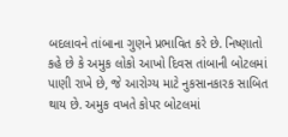બદલાવને તાંબાના ગુણને પ્રભાવિત કરે છે. નિષ્ણાતો કહે છે કે અમુક લોકો આખો દિવસ તાંબાની બોટલમાં પાણી રાખે છે, જે આરોગ્ય માટે નુકસાનકારક સાબિત થાય છે. અમુક વખતે કોપર બોટલમાં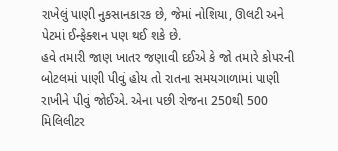રાખેલું પાણી નુકસાનકારક છે, જેમાં નોશિયા, ઊલટી અને પેટમાં ઈન્ફેક્શન પણ થઈ શકે છે.
હવે તમારી જાણ ખાતર જણાવી દઈએ કે જો તમારે કોપરની બોટલમાં પાણી પીવું હોય તો રાતના સમયગાળામાં પાણી રાખીને પીવું જોઈએ. એના પછી રોજના 250થી 500 મિલિલીટર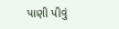પાણી પીવું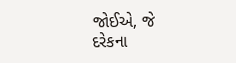જોઈએ, જે દરેકના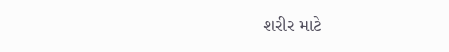શરીર માટે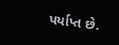પર્યાપ્ત છે.